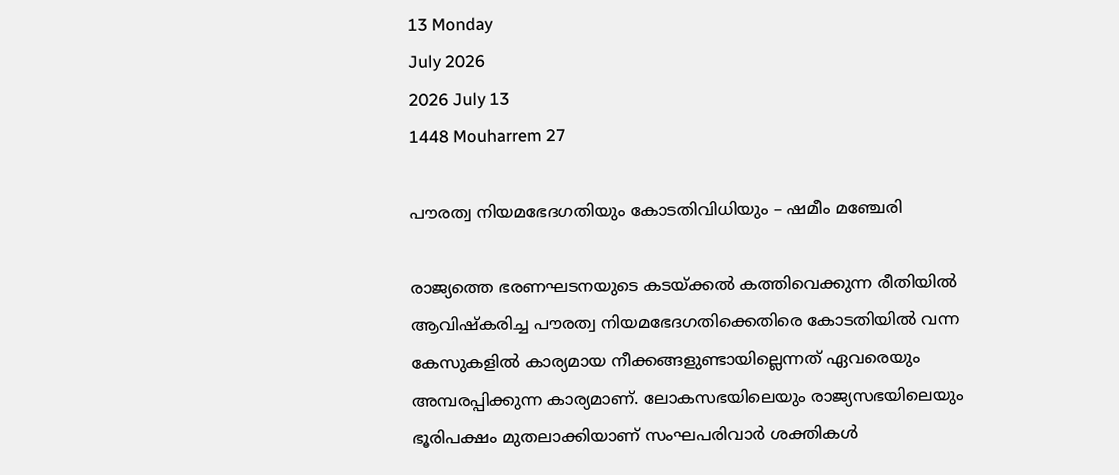13 Monday
July 2026
2026 July 13
1448 Mouharrem 27

പൗരത്വ നിയമഭേദഗതിയും കോടതിവിധിയും – ഷമീം മഞ്ചേരി

രാജ്യത്തെ ഭരണഘടനയുടെ കടയ്ക്കല്‍ കത്തിവെക്കുന്ന രീതിയില്‍ ആവിഷ്‌കരിച്ച പൗരത്വ നിയമഭേദഗതിക്കെതിരെ കോടതിയില്‍ വന്ന കേസുകളില്‍ കാര്യമായ നീക്കങ്ങളുണ്ടായില്ലെന്നത് ഏവരെയും അമ്പരപ്പിക്കുന്ന കാര്യമാണ്. ലോകസഭയിലെയും രാജ്യസഭയിലെയും ഭൂരിപക്ഷം മുതലാക്കിയാണ് സംഘപരിവാര്‍ ശക്തികള്‍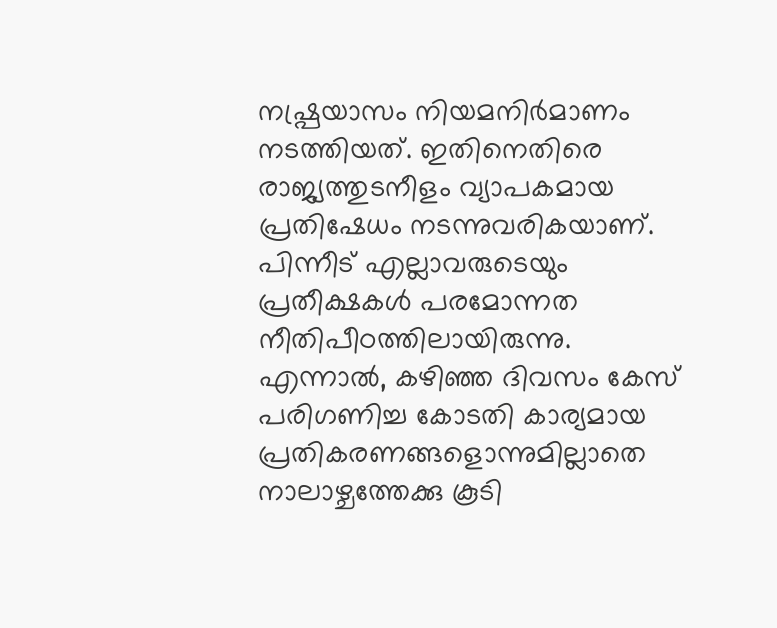നഷ്പ്രയാസം നിയമനിര്‍മാണം നടത്തിയത്. ഇതിനെതിരെ രാജ്യത്തുടനീളം വ്യാപകമായ പ്രതിഷേധം നടന്നുവരികയാണ്. പിന്നീട് എല്ലാവരുടെയും പ്രതീക്ഷകള്‍ പരമോന്നത നീതിപീഠത്തിലായിരുന്നു. എന്നാല്‍, കഴിഞ്ഞ ദിവസം കേസ് പരിഗണിച്ച കോടതി കാര്യമായ പ്രതികരണങ്ങളൊന്നുമില്ലാതെ നാലാഴ്ചത്തേക്കു കൂടി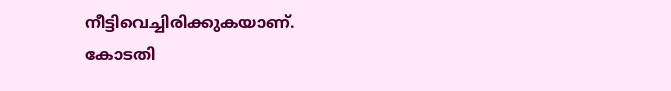നീട്ടിവെച്ചിരിക്കുകയാണ്.
കോടതി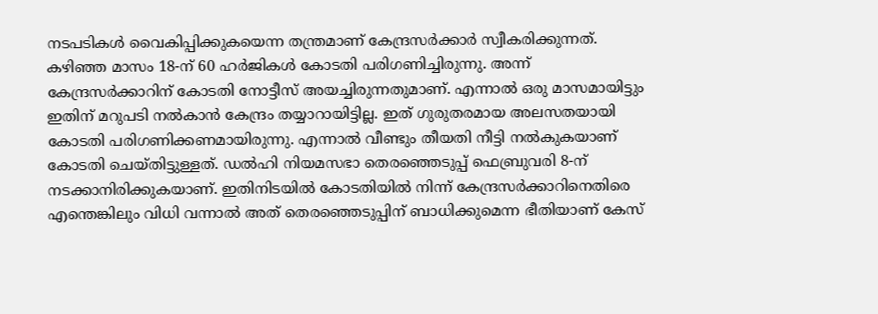നടപടികള്‍ വൈകിപ്പിക്കുകയെന്ന തന്ത്രമാണ് കേന്ദ്രസര്‍ക്കാര്‍ സ്വീകരിക്കുന്നത്. കഴിഞ്ഞ മാസം 18-ന് 60 ഹര്‍ജികള്‍ കോടതി പരിഗണിച്ചിരുന്നു. അന്ന് കേന്ദ്രസര്‍ക്കാറിന് കോടതി നോട്ടീസ് അയച്ചിരുന്നതുമാണ്. എന്നാല്‍ ഒരു മാസമായിട്ടും ഇതിന് മറുപടി നല്‍കാന്‍ കേന്ദ്രം തയ്യാറായിട്ടില്ല. ഇത് ഗുരുതരമായ അലസതയായി കോടതി പരിഗണിക്കണമായിരുന്നു. എന്നാല്‍ വീണ്ടും തീയതി നീട്ടി നല്‍കുകയാണ് കോടതി ചെയ്തിട്ടുള്ളത്. ഡല്‍ഹി നിയമസഭാ തെരഞ്ഞെടുപ്പ് ഫെബ്രുവരി 8-ന് നടക്കാനിരിക്കുകയാണ്. ഇതിനിടയില്‍ കോടതിയില്‍ നിന്ന് കേന്ദ്രസര്‍ക്കാറിനെതിരെ എന്തെങ്കിലും വിധി വന്നാല്‍ അത് തെരഞ്ഞെടുപ്പിന് ബാധിക്കുമെന്ന ഭീതിയാണ് കേസ്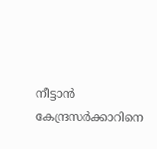നീട്ടാന്‍ കേന്ദ്രസര്‍ക്കാറിനെ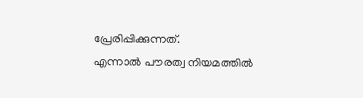പ്രേരിപ്പിക്കുന്നത്.
എന്നാല്‍ പൗരത്വ നിയമത്തില്‍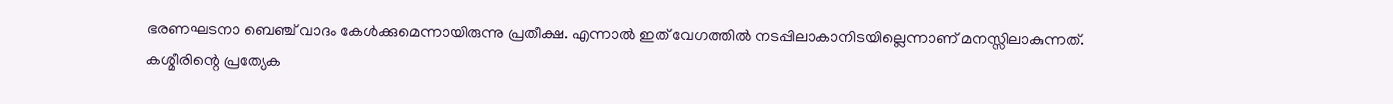ഭരണഘടനാ ബെഞ്ച് വാദം കേള്‍ക്കുമെന്നായിരുന്നു പ്രതീക്ഷ. എന്നാല്‍ ഇത് വേഗത്തില്‍ നടപ്പിലാകാനിടയില്ലെന്നാണ് മനസ്സിലാകുന്നത്. കശ്മീരിന്റെ പ്രത്യേക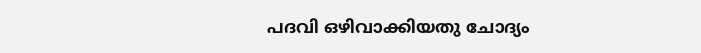പദവി ഒഴിവാക്കിയതു ചോദ്യം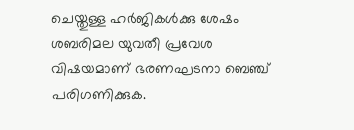ചെയ്തുള്ള ഹര്‍ജികള്‍ക്കു ശേഷം ശബരിമല യുവതീ പ്രവേശ വിഷയമാണ് ഭരണഘടനാ ബെഞ്ച് പരിഗണിക്കുക.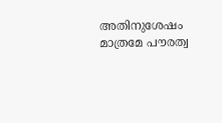അതിനുശേഷം മാത്രമേ പൗരത്വ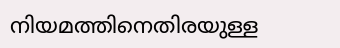നിയമത്തിനെതിരയുള്ള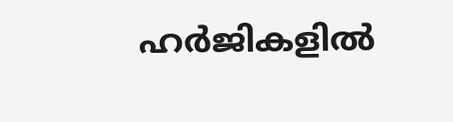ഹര്‍ജികളില്‍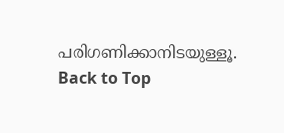പരിഗണിക്കാനിടയുള്ളൂ.
Back to Top